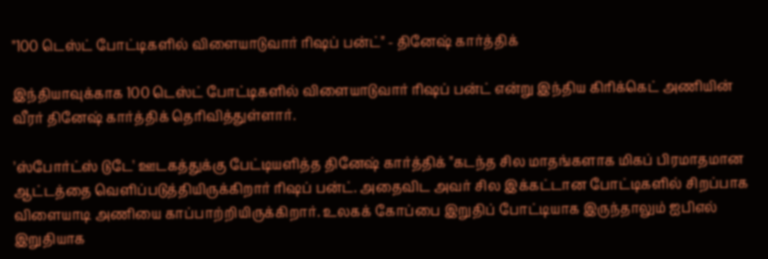"100 டெஸ்ட் போட்டிகளில் விளையாடுவார் ரிஷப் பன்ட்" - தினேஷ் கார்த்திக்

இந்தியாவுக்காக 100 டெஸ்ட் போட்டிகளில் விளையாடுவார் ரிஷப் பன்ட் என்று இந்திய கிரிக்கெட் அணியின் வீரர் தினேஷ் கார்த்திக் தெரிவித்துள்ளார்.

'ஸ்போர்ட்ஸ் டுடே' ஊடகத்துக்கு பேட்டியளித்த தினேஷ் கார்த்திக் "கடந்த சில மாதங்களாக மிகப் பிரமாதமான ஆட்டத்தை வெளிப்படுத்தியிருக்கிறார் ரிஷப் பன்ட். அதைவிட அவர் சில இக்கட்டான போட்டிகளில் சிறப்பாக விளையாடி அணியை காப்பாற்றியிருக்கிறார். உலகக் கோப்பை இறுதிப் போட்டியாக இருந்தாலும் ஐபிஎல் இறுதியாக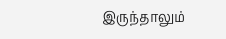இருந்தாலும்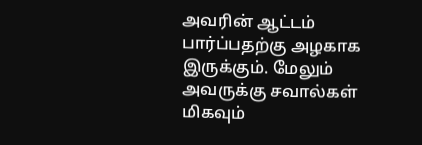அவரின் ஆட்டம் பார்ப்பதற்கு அழகாக இருக்கும். மேலும் அவருக்கு சவால்கள் மிகவும்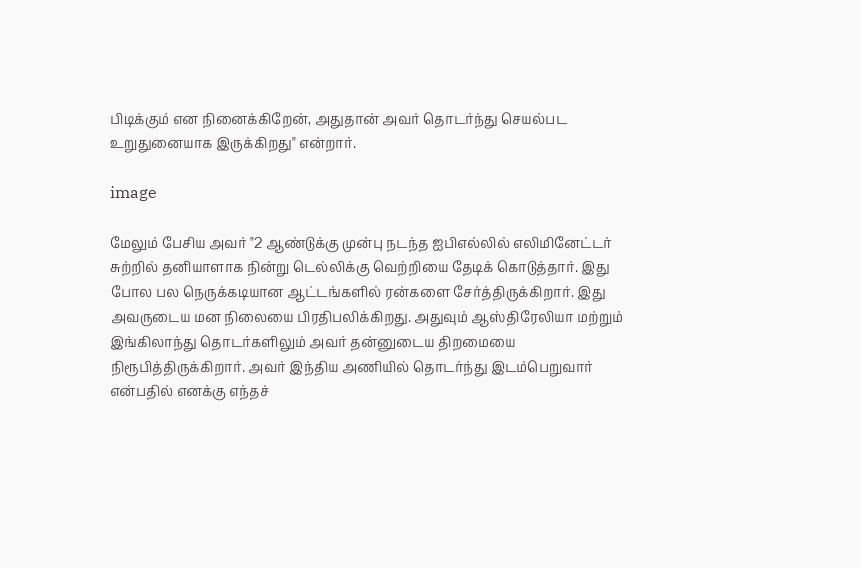பிடிக்கும் என நினைக்கிறேன், அதுதான் அவர் தொடர்ந்து செயல்பட உறுதுனையாக இருக்கிறது" என்றார்.

image

மேலும் பேசிய அவர் "2 ஆண்டுக்கு முன்பு நடந்த ஐபிஎல்லில் எலிமினேட்டர் சுற்றில் தனியாளாக நின்று டெல்லிக்கு வெற்றியை தேடிக் கொடுத்தார். இது போல பல நெருக்கடியான ஆட்டங்களில் ரன்களை சேர்த்திருக்கிறார். இது அவருடைய மன நிலையை பிரதிபலிக்கிறது. அதுவும் ஆஸ்திரேலியா மற்றும் இங்கிலாந்து தொடர்களிலும் அவர் தன்னுடைய திறமையை நிரூபித்திருக்கிறார். அவர் இந்திய அணியில் தொடர்ந்து இடம்பெறுவார் என்பதில் எனக்கு எந்தச்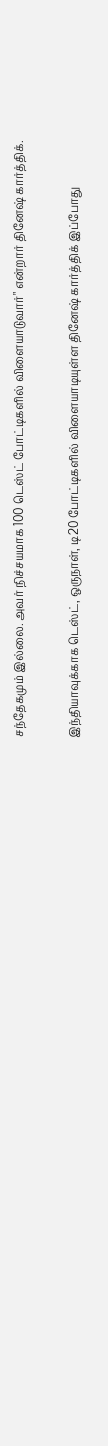சந்தேகமும் இல்லை. அவர் நிச்சயமாக 100 டெஸ்ட் போட்டிகளில் விளையாடுவார்" என்றார் தினேஷ் கார்த்திக்.

இந்தியாவுக்காக டெஸ்ட், ஒருநாள், டி20 போட்டிகளில் விளையாடியுள்ள தினேஷ் கார்த்திக் இப்போது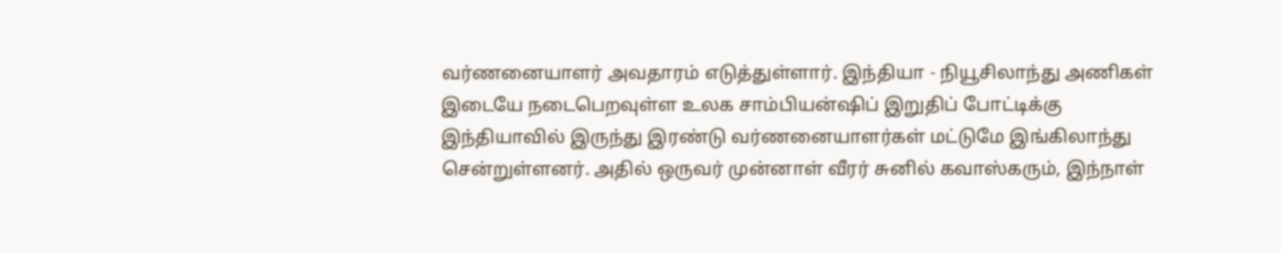வர்ணனையாளர் அவதாரம் எடுத்துள்ளார். இந்தியா - நியூசிலாந்து அணிகள் இடையே நடைபெறவுள்ள உலக சாம்பியன்ஷிப் இறுதிப் போட்டிக்கு இந்தியாவில் இருந்து இரண்டு வர்ணனையாளர்கள் மட்டுமே இங்கிலாந்து சென்றுள்ளனர். அதில் ஒருவர் முன்னாள் வீரர் சுனில் கவாஸ்கரும், இந்நாள்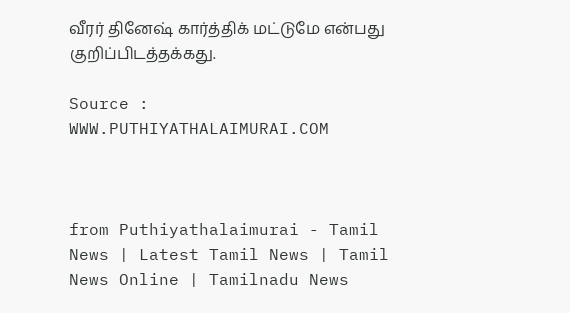வீரர் தினேஷ் கார்த்திக் மட்டுமே என்பது குறிப்பிடத்தக்கது.

Source : WWW.PUTHIYATHALAIMURAI.COM



from Puthiyathalaimurai - Tamil News | Latest Tamil News | Tamil News Online | Tamilnadu News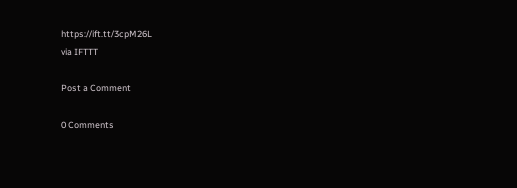https://ift.tt/3cpM26L
via IFTTT

Post a Comment

0 Comments